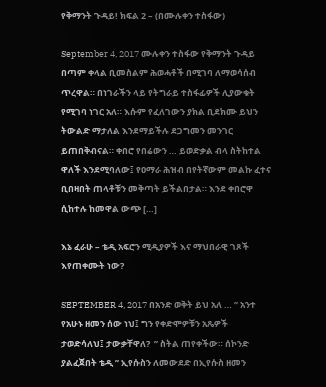የቅማንት ጉዳይ! ክፍል 2 – (በሙሉቀን ተስፋው)

September 4, 2017 ሙሉቀን ተስፋው የቅማንት ጉዳይ በጣም ቀላል ቢመስልም ሕወሓቶች በሚገባ ለማወሳሰብ ጥረዋል። በነገራችን ላይ የትግራይ ተስፋፊዎች ሊያውቁት የሚገባ ነገር አለ። እሱም የፈለገውን ያክል ቢደክሙ ይህን ትውልድ ማታለል እንደማይችሉ ደጋግመን መንገር ይጠበቅብናል። ቀበሮ የበሬውን … ይወድቃል ብላ ስትከተል ዋለች እንደሚባለው፤ የዐማራ ሕዝብ በየትኛውም መልኩ ፈተና ቢበዛበት ጠላቶቹን መቅጣት ይችልበታል። እንደ ቀበሮዋ ሲከተሉ ከመዋል ውጭ […]

እኔ ፈራሁ – ቴዲ አፍሮን ሚዲያዎች እና ማህበራዊ ገጾች እየጠቀሙት ነው?

SEPTEMBER 4, 2017 በአንድ ወቅት ይህ አለ … ” አንተ የአሁኑ ዘመን ሰው ነህ፤ ግን የቀድሞዎቹን አጼዎች ታወድሳለህ፤ ታውቃቸዋለ?  ” ስትል ጠየቀችው። ሰኮንድ ያልፈጀበት ቴዲ ” ኢየሱስን ለመውደድ በኢየሱስ ዘመን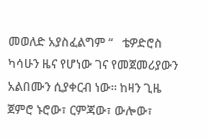መወለድ አያስፈልግም “   ቴዎድሮስ ካሳሁን ዜና የሆነው ገና የመጀመሪያውን አልበሙን ሲያቀርብ ነው። ከዛን ጊዜ ጀምሮ ኑሮው፣ ርምጃው፣ ውሎው፣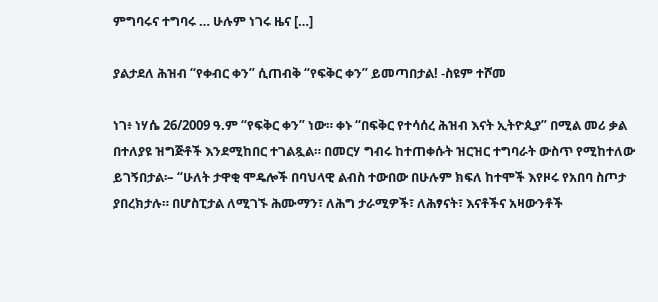ምግባሩና ተግባሩ … ሁሉም ነገሩ ዜና […]

ያልታደለ ሕዝብ “የቀብር ቀን” ሲጠብቅ “የፍቅር ቀን” ይመጣበታል! -ስዩም ተሾመ

ነገ፥ ነሃሴ 26/2009 ዓ.ም “የፍቅር ቀን” ነው። ቀኑ “በፍቅር የተሳሰረ ሕዝብ እናት ኢትዮጲያ” በሚል መሪ ቃል በተለያዩ ዝግጅቶች እንደሚከበር ተገልጿል። በመርሃ ግብሩ ከተጠቀሱት ዝርዝር ተግባራት ውስጥ የሚከተለው ይገኝበታል፡– “ሁለት ታዋቂ ሞዴሎች በባህላዊ ልብስ ተውበው በሁሉም ክፍለ ከተሞች እየዞሩ የአበባ ስጦታ ያበረክታሉ። በሆስፒታል ለሚገኙ ሕሙማን፣ ለሕግ ታራሚዎች፣ ለሕፃናት፣ እናቶችና አዛውንቶች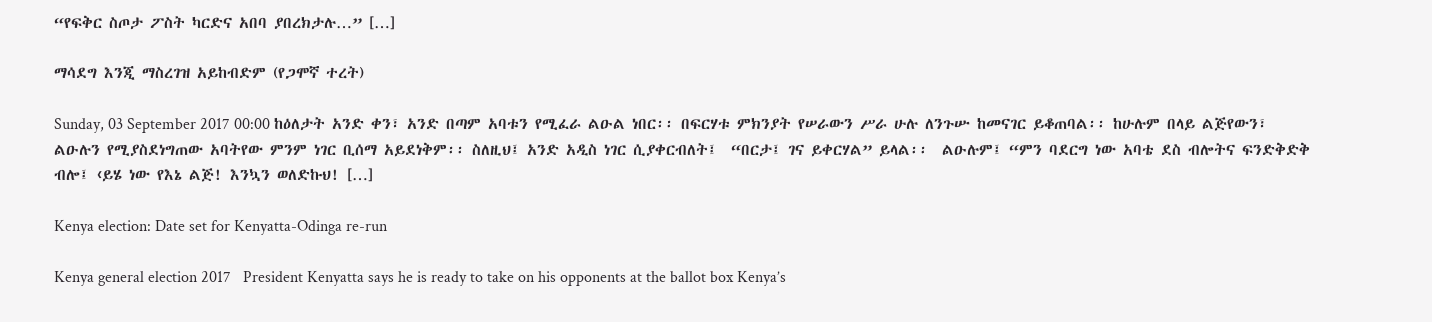“የፍቅር ስጦታ ፖስት ካርድና አበባ ያበረክታሉ…” […]

ማሳደግ እንጂ ማስረገዝ አይከብድም (የጋሞኛ ተረት)

Sunday, 03 September 2017 00:00 ከዕለታት አንድ ቀን፣ አንድ በጣም አባቱን የሚፈራ ልዑል ነበር፡፡ በፍርሃቱ ምክንያት የሠራውን ሥራ ሁሉ ለንጉሡ ከመናገር ይቆጠባል፡፡ ከሁሉም በላይ ልጅየውን፣ ልዑሉን የሚያስደነግጠው አባትየው ምንም ነገር ቢሰማ አይደነቅም፡፡ ስለዚህ፤ አንድ አዲስ ነገር ሲያቀርብለት፤  “በርታ፤ ገና ይቀርሃል” ይላል፡፡  ልዑሉም፤ “ምን ባደርግ ነው አባቴ ደስ ብሎትና ፍንድቅድቅ ብሎ፤ ‹ይሄ ነው የእኔ ልጅ! እንኳን ወለድኩህ! […]

Kenya election: Date set for Kenyatta-Odinga re-run

Kenya general election 2017   President Kenyatta says he is ready to take on his opponents at the ballot box Kenya’s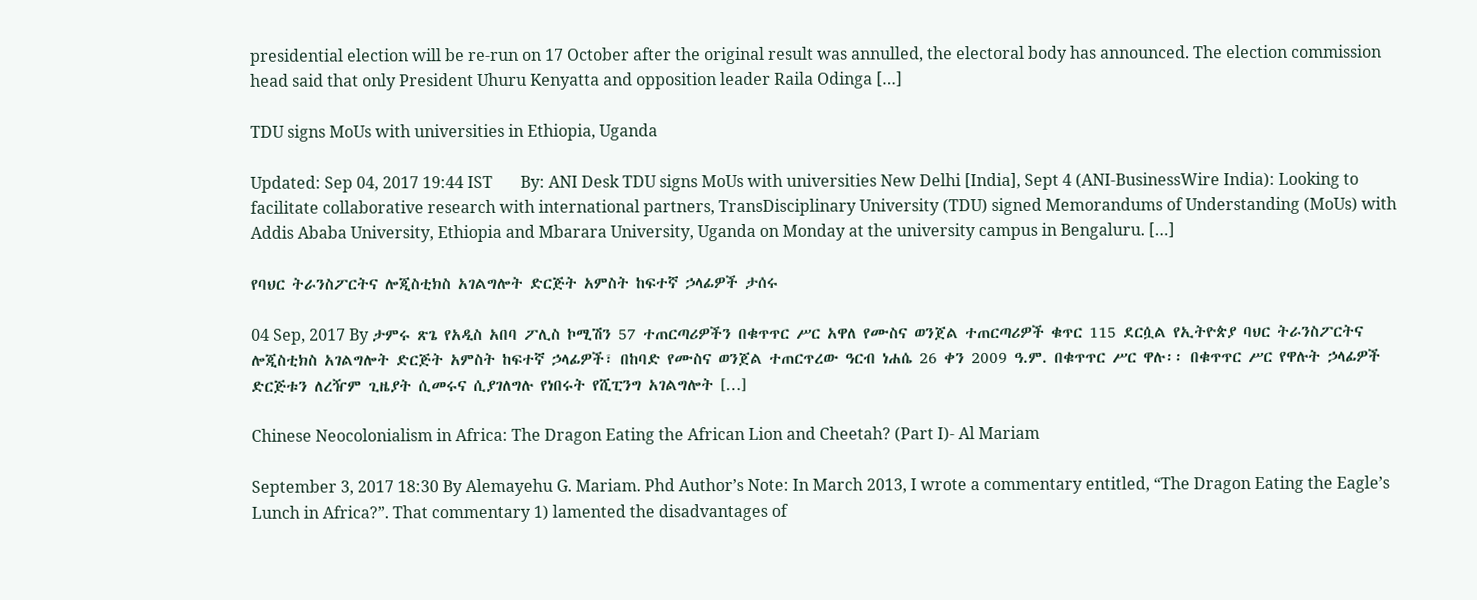presidential election will be re-run on 17 October after the original result was annulled, the electoral body has announced. The election commission head said that only President Uhuru Kenyatta and opposition leader Raila Odinga […]

TDU signs MoUs with universities in Ethiopia, Uganda

Updated: Sep 04, 2017 19:44 IST       By: ANI Desk TDU signs MoUs with universities New Delhi [India], Sept 4 (ANI-BusinessWire India): Looking to facilitate collaborative research with international partners, TransDisciplinary University (TDU) signed Memorandums of Understanding (MoUs) with Addis Ababa University, Ethiopia and Mbarara University, Uganda on Monday at the university campus in Bengaluru. […]

የባህር ትራንስፖርትና ሎጂስቲክስ አገልግሎት ድርጅት አምስት ከፍተኛ ኃላፊዎች ታሰሩ

04 Sep, 2017 By ታምሩ ጽጌ የአዲስ አበባ ፖሊስ ኮሚሽን 57 ተጠርጣሪዎችን በቁጥጥር ሥር አዋለ የሙስና ወንጀል ተጠርጣሪዎች ቁጥር 115 ደርሷል የኢትዮጵያ ባህር ትራንስፖርትና ሎጂስቲክስ አገልግሎት ድርጅት አምስት ከፍተኛ ኃላፊዎች፣ በከባድ የሙስና ወንጀል ተጠርጥረው ዓርብ ነሐሴ 26 ቀን 2009 ዓ.ም. በቁጥጥር ሥር ዋሉ፡፡ በቁጥጥር ሥር የዋሉት ኃላፊዎች ድርጅቱን ለረዥም ጊዜያት ሲመሩና ሲያገለግሉ የነበሩት የሺፒንግ አገልግሎት […]

Chinese Neocolonialism in Africa: The Dragon Eating the African Lion and Cheetah? (Part I)- Al Mariam

September 3, 2017 18:30 By Alemayehu G. Mariam. Phd Author’s Note: In March 2013, I wrote a commentary entitled, “The Dragon Eating the Eagle’s Lunch in Africa?”. That commentary 1) lamented the disadvantages of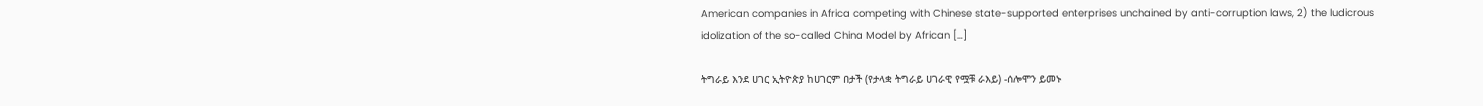American companies in Africa competing with Chinese state-supported enterprises unchained by anti-corruption laws, 2) the ludicrous idolization of the so-called China Model by African […]

ትግራይ እንደ ሀገር ኢትዮጵያ ከሀገርም በታች (የታላቋ ትግራይ ሀገራዊ የሟቹ ራእይ) -ሰሎሞን ይመኑ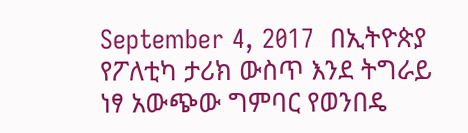September 4, 2017  በኢትዮጵያ የፖለቲካ ታሪክ ውስጥ እንደ ትግራይ ነፃ አውጭው ግምባር የወንበዴ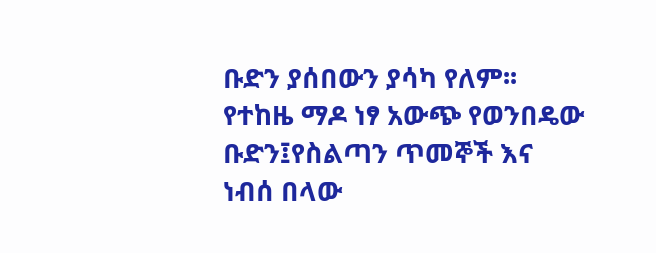ቡድን ያሰበውን ያሳካ የለም፡፡ የተከዜ ማዶ ነፃ አውጭ የወንበዴው ቡድን፤የስልጣን ጥመኞች እና ነብሰ በላው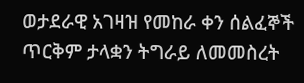ወታደራዊ አገዛዝ የመከራ ቀን ሰልፈኞች ጥርቅም ታላቋን ትግራይ ለመመስረት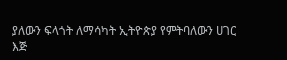ያለውን ፍላጎት ለማሳካት ኢትዮጵያ የምትባለውን ሀገር እጅ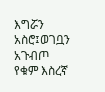እግሯን አስሮ፤ወገቧን አጉብጦ የቁም እስረኛ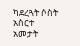ካደረጓት ሶስት አስርተ አመታት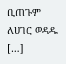ቢጠጉም ለሀገር ወዳዱ […]